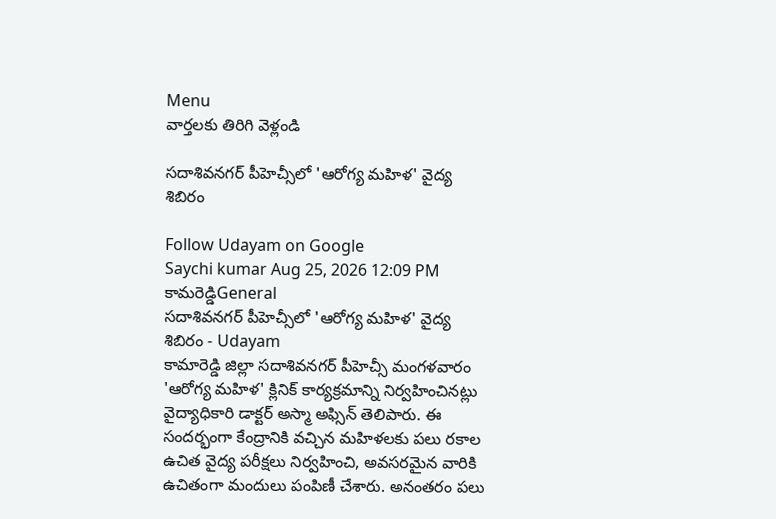Menu
వార్తలకు తిరిగి వెళ్లండి

సదాశివనగర్ పీహెచ్సీలో 'ఆరోగ్య మహిళ' వైద్య శిబిరం

Follow Udayam on Google
Saychi kumar Aug 25, 2026 12:09 PM కామరెడ్డిGeneral
సదాశివనగర్ పీహెచ్సీలో 'ఆరోగ్య మహిళ' వైద్య శిబిరం - Udayam
కామారెడ్డి జిల్లా సదాశివనగర్ పీహెచ్సీ మంగళవారం 'ఆరోగ్య మహిళ' క్లినిక్ కార్యక్రమాన్ని నిర్వహించినట్లు వైద్యాధికారి డాక్టర్ అస్మా అఫ్సిన్ తెలిపారు. ఈ సందర్భంగా కేంద్రానికి వచ్చిన మహిళలకు పలు రకాల ఉచిత వైద్య పరీక్షలు నిర్వహించి, అవసరమైన వారికి ఉచితంగా మందులు పంపిణీ చేశారు. అనంతరం పలు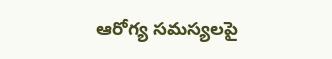ఆరోగ్య సమస్యలపై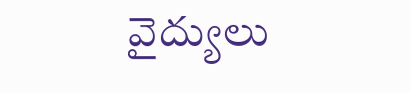వైద్యులు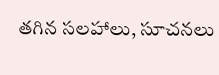తగిన సలహాలు, సూచనలు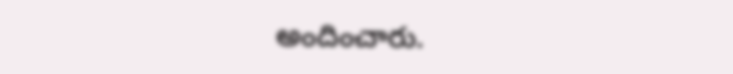అందించారు.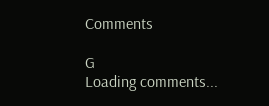Comments

G
Loading comments...